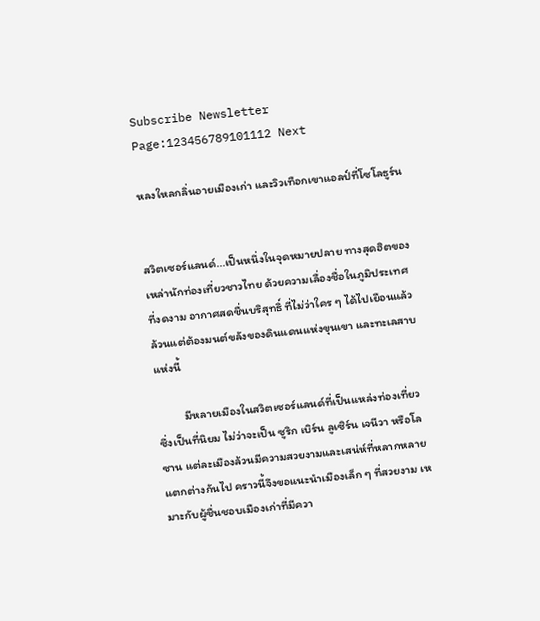Subscribe Newsletter
Page:123456789101112 Next

หลงใหลกลิ่นอายเมืองเก่า และวิวเทือกเขาแอลป์ที่โซโลธูร์น


สวิตเซอร์แลนด์...เป็นหนึ่งในจุดหมายปลาย ทางสุดฮิตของเหล่านักท่องเที่ยวชาวไทย ด้วยความเลื่องชื่อในภูมิประเทศที่งดงาม อากาศสดชื่นบริสุทธิ์ ที่ไม่ว่าใคร ๆ ได้ไปเยือนแล้ว ล้วนแต่ต้องมนต์ขลังของดินแดนแห่งขุนเขา และทะเลสาบแห่งนี้

          มีหลายเมืองในสวิตเซอร์แลนด์ที่เป็นแหล่งท่องเที่ยวซึ่งเป็นที่นิยม ไม่ว่าจะเป็น ซูริก เบิร์น ลูเซิร์น เจนีวา หรือโลซาน แต่ละเมืองล้วนมีความสวยงามและเสน่ห์ที่หลากหลายแตกต่างกันไป คราวนี้จึงขอแนะนำเมืองเล็ก ๆ ที่สวยงาม เหมาะกับผู้ชื่นชอบเมืองเก่าที่มีควา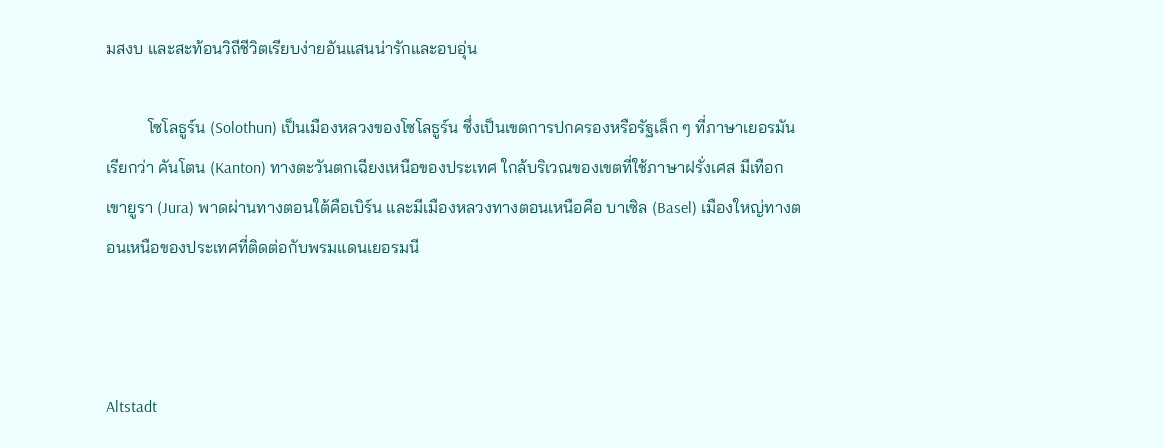มสงบ และสะท้อนวิถีชีวิตเรียบง่ายอันแสนน่ารักและอบอุ่น

          โซโลธูร์น (Solothun) เป็นเมืองหลวงของโซโลธูร์น ซึ่งเป็นเขตการปกครองหรือรัฐเล็ก ๆ ที่ภาษาเยอรมันเรียกว่า คันโตน (Kanton) ทางตะวันตกเฉียงเหนือของประเทศ ใกล้บริเวณของเขตที่ใช้ภาษาฝรั่งเศส มีเทือกเขายูรา (Jura) พาดผ่านทางตอนใต้คือเบิร์น และมีเมืองหลวงทางตอนเหนือคือ บาเซิล (Basel) เมืองใหญ่ทางตอนเหนือของประเทศที่ติดต่อกับพรมแดนเยอรมนี



Altstadt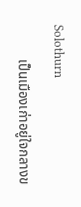Solothurn

          เป็นเมืองเก่าอยู่ใจกลางข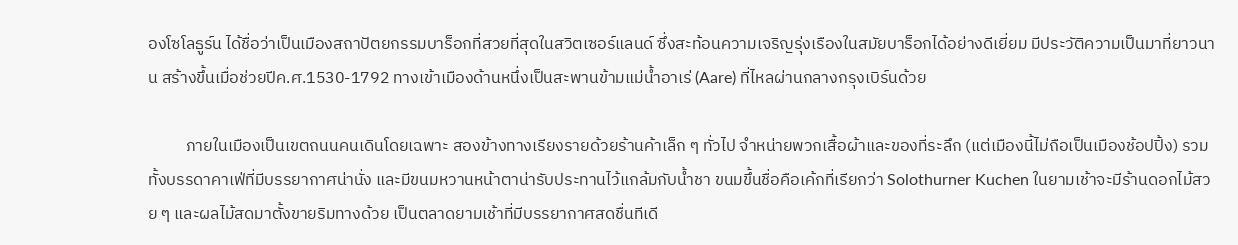องโซโลธูร์น ได้ชื่อว่าเป็นเมืองสถาปัตยกรรมบาร็อกที่สวยที่สุดในสวิตเซอร์แลนด์ ซึ่งสะท้อนความเจริญรุ่งเรืองในสมัยบาร็อกได้อย่างดีเยี่ยม มีประวัติความเป็นมาที่ยาวนาน สร้างขึ้นเมื่อช่วยปีค.ศ.1530-1792 ทางเข้าเมืองด้านหนึ่งเป็นสะพานข้ามแม่น้ำอาเร่ (Aare) ที่ไหลผ่านกลางกรุงเบิร์นด้วย

          ภายในเมืองเป็นเขตถนนคนเดินโดยเฉพาะ สองข้างทางเรียงรายด้วยร้านค้าเล็ก ๆ ทั่วไป จำหน่ายพวกเสื้อผ้าและของที่ระลึก (แต่เมืองนี้ไม่ถือเป็นเมืองช้อปปิ้ง) รวมทั้งบรรดาคาเฟ่ที่มีบรรยากาศน่านั่ง และมีขนมหวานหน้าตาน่ารับประทานไว้แกล้มกับน้ำชา ขนมขึ้นชื่อคือเค้กที่เรียกว่า Solothurner Kuchen ในยามเช้าจะมีร้านดอกไม้สวย ๆ และผลไม้สดมาตั้งขายริมทางด้วย เป็นตลาดยามเช้าที่มีบรรยากาศสดชื่นทีเดี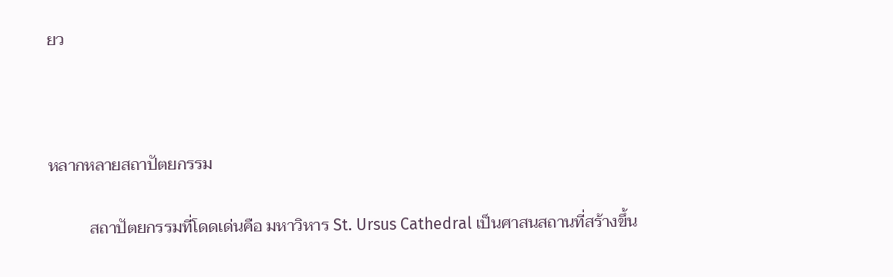ยว



หลากหลายสถาปัตยกรรม

          สถาปัตยกรรมที่โดดเด่นคือ มหาวิหาร St. Ursus Cathedral เป็นศาสนสถานที่สร้างขึ้น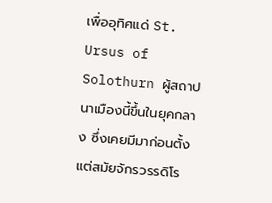เพื่ออุทิศแด่ St. Ursus of Solothurn ผู้สถาปนาเมืองนี้ขึ้นในยุคกลาง ซึ่งเคยมีมาก่อนตั้งแต่สมัยจักรวรรดิโร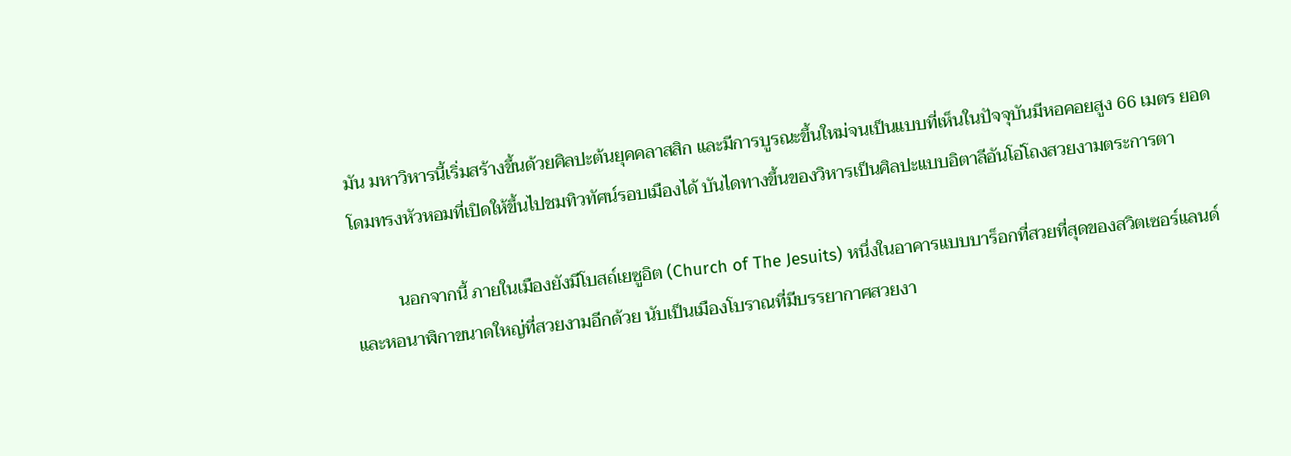มัน มหาวิหารนี้เริ่มสร้างขึ้นด้วยศิลปะต้นยุคคลาสสิก และมีการบูรณะขึ้นใหม่จนเป็นแบบที่เห็นในปัจจุบันมีหอคอยสูง 66 เมตร ยอดโดมทรงหัวหอมที่เปิดให้ขึ้นไปชมทิวทัศน์รอบเมืองได้ บันไดทางขึ้นของวิหารเป็นศิลปะแบบอิตาลีอันโอ่โถงสวยงามตระการตา

          นอกจากนี้ ภายในเมืองยังมีโบสถ์เยซูอิต (Church of The Jesuits) หนึ่งในอาคารแบบบาร็อกที่สวยที่สุดของสวิตเซอร์แลนด์ และหอนาฬิกาขนาดใหญ่ที่สวยงามอีกด้วย นับเป็นเมืองโบราณที่มีบรรยากาศสวยงา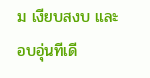ม เงียบสงบ และอบอุ่นทีเดี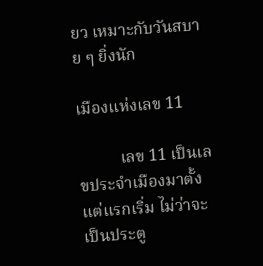ยว เหมาะกับวันสบาย ๆ ยิ่งนัก

เมืองแห่งเลข 11

          เลข 11 เป็นเลขประจำเมืองมาตั้งแต่แรกเริ่ม ไม่ว่าจะเป็นประตู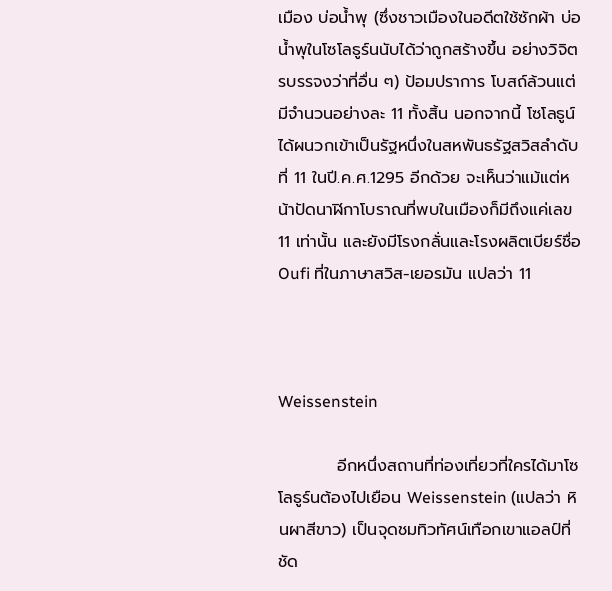เมือง บ่อน้ำพุ (ซึ่งชาวเมืองในอดีตใช้ซักผ้า บ่อน้ำพุในโซโลธูร์นนับได้ว่าถูกสร้างขึ้น อย่างวิจิตรบรรจงว่าที่อื่น ๆ) ป้อมปราการ โบสถ์ล้วนแต่มีจำนวนอย่างละ 11 ทั้งสิ้น นอกจากนี้ โซโลธูน์ได้ผนวกเข้าเป็นรัฐหนึ่งในสหพันธรัฐสวิสลำดับที่ 11 ในปี.ค.ศ.1295 อีกด้วย จะเห็นว่าแม้แต่หน้าปัดนาฬิกาโบราณที่พบในเมืองก็มีถึงแค่เลข 11 เท่านั้น และยังมีโรงกลั่นและโรงผลิตเบียร์ชื่อ Oufi ที่ในภาษาสวิส-เยอรมัน แปลว่า 11



Weissenstein

          อีกหนึ่งสถานที่ท่องเที่ยวที่ใครได้มาโซโลธูร์นต้องไปเยือน Weissenstein (แปลว่า หินผาสีขาว) เป็นจุดชมทิวทัศน์เทือกเขาแอลป์ที่ชัด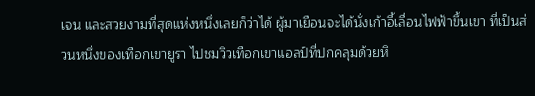เจน และสวยงามที่สุดแห่งหนึ่งเลยก็ว่าได้ ผู้มาเยือนจะได้นั่งเก้าอี้เลื่อนไฟฟ้าขึ้นเขา ที่เป็นส่วนหนึ่งของเทือกเขายูรา ไปชมวิวเทือกเขาแอลป์ที่ปกคลุมด้วยหิ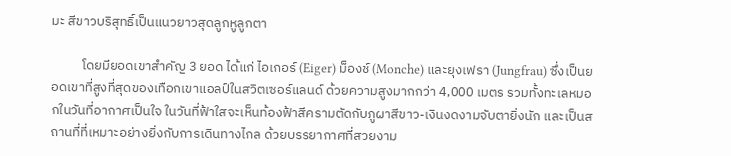มะ สีขาวบริสุทธิ์เป็นแนวยาวสุดลูกหูลูกตา

          โดยมียอดเขาสำคัญ 3 ยอด ได้แก่ ไอเกอร์ (Eiger) ม็องช์ (Monche) และยุงเฟรา (Jungfrau) ซึ่งเป็นยอดเขาที่สูงที่สุดของเทือกเขาแอลป์ในสวิตเซอร์แลนด์ ด้วยความสูงมากกว่า 4,000 เมตร รวมทั้งทะเลหมอกในวันที่อากาศเป็นใจ ในวันที่ฟ้าใสจะเห็นท้องฟ้าสีครามตัดกับภูผาสีขาว-เงินงดงามจับตายิ่งนัก และเป็นสถานที่ที่เหมาะอย่างยิ่งกับการเดินทางไกล ด้วยบรรยากาศที่สวยงาม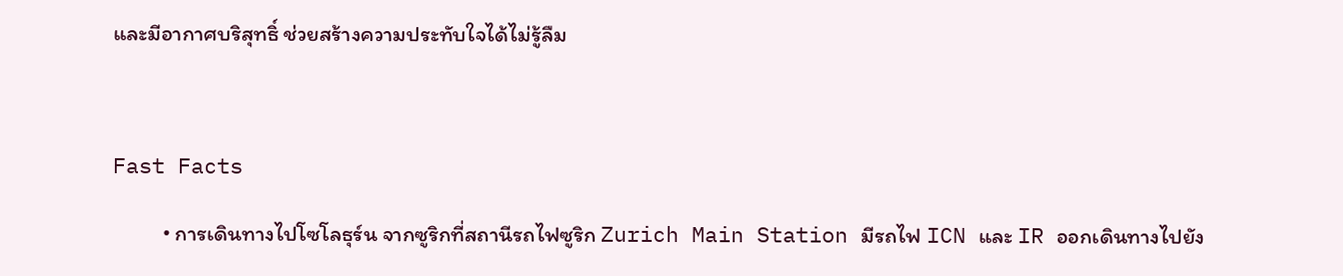และมีอากาศบริสุทธิ์ ช่วยสร้างความประทับใจได้ไม่รู้ลืม



Fast Facts

          • การเดินทางไปโซโลธุร์น จากซูริกที่สถานีรถไฟซูริก Zurich Main Station มีรถไฟ ICN และ IR ออกเดินทางไปยัง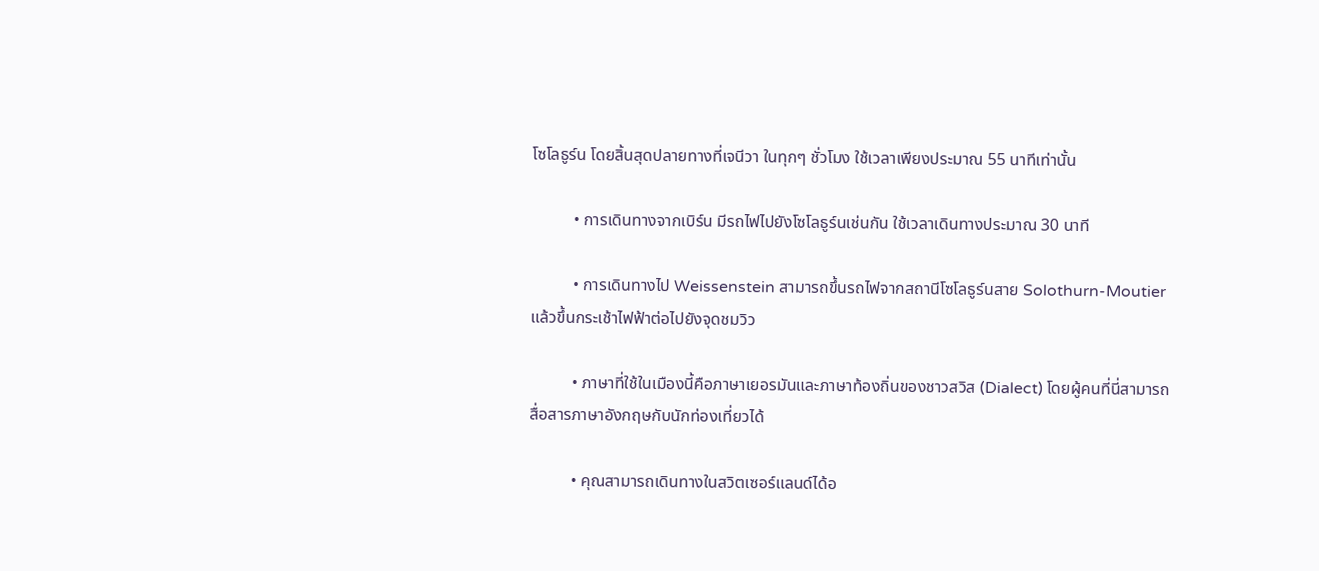โซโลธูร์น โดยสิ้นสุดปลายทางที่เจนีวา ในทุกๆ ชั่วโมง ใช้เวลาเพียงประมาณ 55 นาทีเท่านั้น

          • การเดินทางจากเบิร์น มีรถไฟไปยังโซโลธูร์นเช่นกัน ใช้เวลาเดินทางประมาณ 30 นาที

          • การเดินทางไป Weissenstein สามารถขึ้นรถไฟจากสถานีโซโลธูร์นสาย Solothurn-Moutier แล้วขึ้นกระเช้าไฟฟ้าต่อไปยังจุดชมวิว

          • ภาษาที่ใช้ในเมืองนี้คือภาษาเยอรมันและภาษาท้องถิ่นของชาวสวิส (Dialect) โดยผู้คนที่นี่สามารถสื่อสารภาษาอังกฤษกับนักท่องเที่ยวได้

          • คุณสามารถเดินทางในสวิตเซอร์แลนด์ได้อ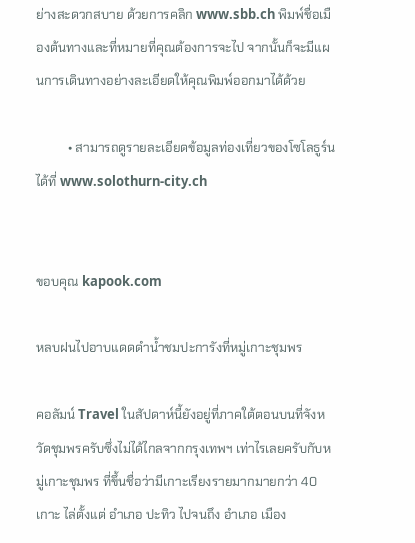ย่างสะดวกสบาย ด้วยการคลิก www.sbb.ch พิมพ์ชื่อเมืองต้นทางและที่หมายที่คุณต้องการจะไป จากนั้นก็จะมีแผนการเดินทางอย่างละเอียดให้คุณพิมพ์ออกมาได้ด้วย

          • สามารถดูรายละเอียดข้อมูลท่องเที่ยวของโซโลธูร์นได้ที่ www.solothurn-city.ch


ขอบคุณ kapook.com

หลบฝนไปอาบแดดดำน้ำชมปะการังที่หมู่เกาะชุมพร

คอลัมน์ Travel ในสัปดาห์นี้ยังอยู่ที่ภาคใต้ตอนบนที่จังหวัดชุมพรครับซึ่งไม่ได้ไกลจากกรุงเทพฯ เท่าไรเลยครับกับหมู่เกาะชุมพร ที่ขึ้นชื่อว่ามีเกาะเรียงรายมากมายกว่า 40 เกาะ ไล่ตั้งแต่ อำเภอ ปะทิว ไปจนถึง อำเภอ เมือง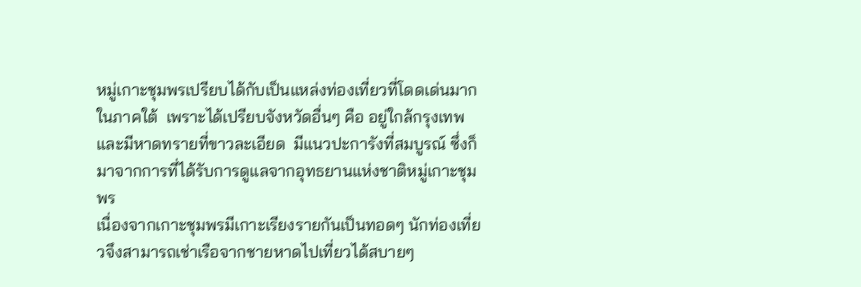หมู่เกาะชุมพรเปรียบได้กับเป็นแหล่งท่องเที่ยวที่โดดเด่นมากในภาคใต้  เพราะได้เปรียบจังหวัดอื่นๆ คือ อยู่ใกล้กรุงเทพ และมีหาดทรายที่ขาวละเอียด  มีแนวปะการังที่สมบูรณ์ ซึ่งก็มาจากการที่ได้รับการดูแลจากอุทธยานแห่งชาติหมู่เกาะชุมพร
เนื่องจากเกาะชุมพรมีเกาะเรียงรายกันเป็นทอดๆ นักท่องเที่ยวจึงสามารถเช่าเรือจากชายหาดไปเที่ยวได้สบายๆ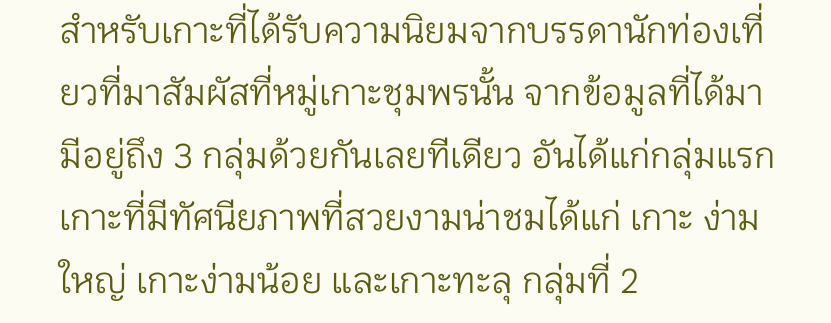สำหรับเกาะที่ได้รับความนิยมจากบรรดานักท่องเที่ยวที่มาสัมผัสที่หมู่เกาะชุมพรนั้น จากข้อมูลที่ได้มามีอยู่ถึง 3 กลุ่มด้วยกันเลยทีเดียว อันได้แก่กลุ่มแรก เกาะที่มีทัศนียภาพที่สวยงามน่าชมได้แก่ เกาะ ง่ามใหญ่ เกาะง่ามน้อย และเกาะทะลุ กลุ่มที่ 2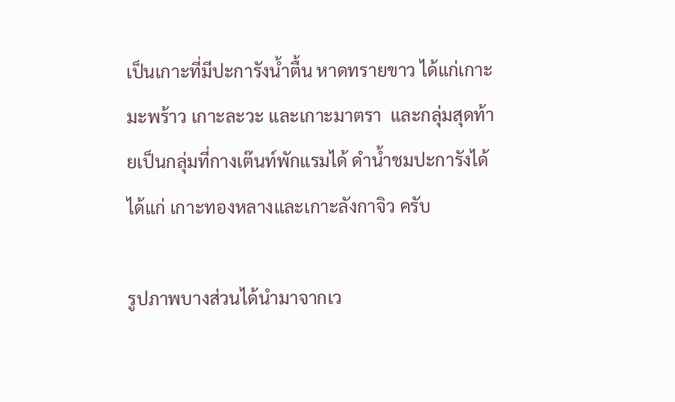เป็นเกาะที่มีปะการังน้ำตื้น หาดทรายขาว ได้แก่เกาะ มะพร้าว เกาะละวะ และเกาะมาตรา  และกลุ่มสุดท้ายเป็นกลุ่มที่กางเต๊นท์พักแรมได้ ดำน้ำชมปะการังได้ ได้แก่ เกาะทองหลางและเกาะลังกาจิว ครับ

รูปภาพบางส่วนได้นำมาจากเว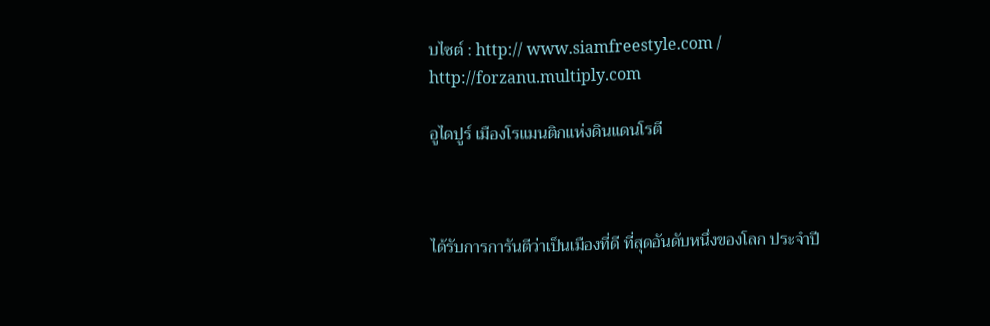บไซต์ : http:// www.siamfreestyle.com / http://forzanu.multiply.com

อูไดปูร์ เมืองโรแมนติกแห่งดินแดนโรตี



ได้รับการการันตีว่าเป็นเมืองที่ดี ที่สุดอันดับหนึ่งของโลก ประจำปี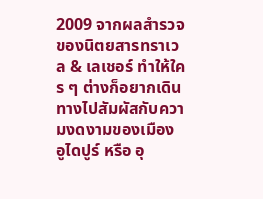2009 จากผลสำรวจของนิตยสารทราเวล & เลเชอร์ ทำให้ใคร ๆ ต่างก็อยากเดินทางไปสัมผัสกับความงดงามของเมือง อูไดปูร์ หรือ อุ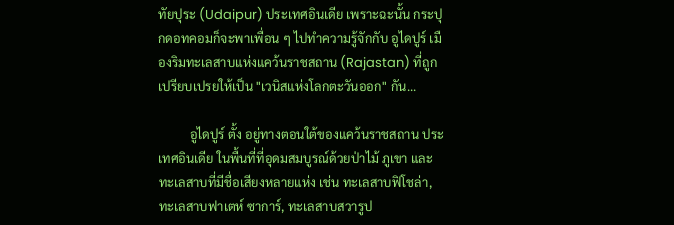ทัยปุระ (Udaipur) ประเทศอินเดีย เพราะฉะนั้น กระปุกดอทคอมก็จะพาเพื่อน ๆ ไปทำความรู้จักกับ อูไดปูร์ เมืองริมทะเลสาบแห่งแคว้นราชสถาน (Rajastan) ที่ถูกเปรียบเปรยให้เป็น "เวนิสแห่งโลกตะวันออก" กัน...

          อูไดปูร์ ตั้ง อยู่ทางตอนใต้ของแคว้นราชสถาน ประเทศอินเดีย ในพื้นที่ที่อุดมสมบูรณ์ด้วยป่าไม้ ภูเขา และทะเลสาบที่มีชื่อเสียงหลายแห่ง เช่น ทะเลสาบฟิโชล่า, ทะเลสาบฟาเตห์ ซาการ์, ทะเลสาบสวารูป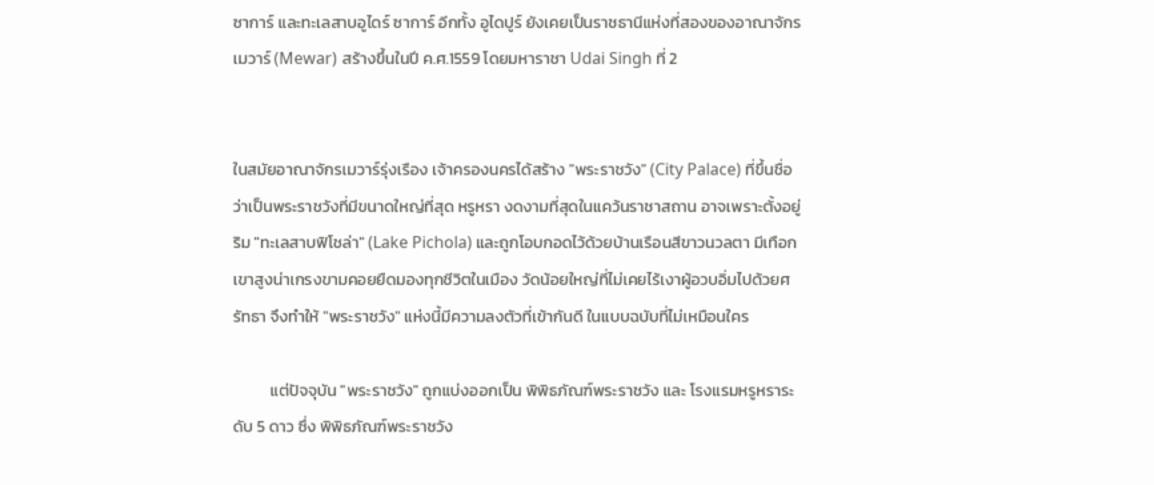ซาการ์ และทะเลสาบอูไดร์ ซาการ์ อีกทั้ง อูไดปูร์ ยังเคยเป็นราชธานีแห่งที่สองของอาณาจักรเมวาร์ (Mewar) สร้างขึ้นในปี ค.ศ.1559 โดยมหาราชา Udai Singh ที่ 2


ในสมัยอาณาจักรเมวาร์รุ่งเรือง เจ้าครองนครได้สร้าง "พระราชวัง" (City Palace) ที่ขึ้นชื่อว่าเป็นพระราชวังที่มีขนาดใหญ่ที่สุด หรูหรา งดงามที่สุดในแคว้นราชาสถาน อาจเพราะตั้งอยู่ริม "ทะเลสาบฟิโชล่า" (Lake Pichola) และถูกโอบกอดไว้ด้วยบ้านเรือนสีขาวนวลตา มีเทือกเขาสูงน่าเกรงขามคอยยืดมองทุกชีวิตในเมือง วัดน้อยใหญ่ที่ไม่เคยไร้เงาผู้อวบอิ่มไปด้วยศรัทธา จึงทำให้ "พระราชวัง" แห่งนี้มีความลงตัวที่เข้ากันดี ในแบบฉบับที่ไม่เหมือนใคร

          แต่ปัจจุบัน "พระราชวัง" ถูกแบ่งออกเป็น พิพิธภัณฑ์พระราชวัง และ โรงแรมหรูหราระดับ 5 ดาว ซึ่ง พิพิธภัณฑ์พระราชวัง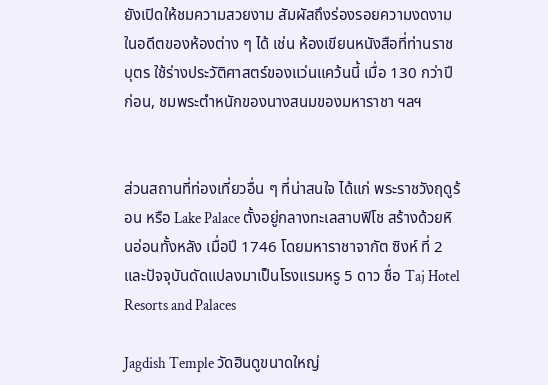ยังเปิดให้ชมความสวยงาม สัมผัสถึงร่องรอยความงดงามในอดีตของห้องต่าง ๆ ได้ เช่น ห้องเขียนหนังสือที่ท่านราชบุตร ใช้ร่างประวัติศาสตร์ของแว่นแคว้นนี้ เมื่อ 130 กว่าปีก่อน, ชมพระตำหนักของนางสนมของมหาราชา ฯลฯ


ส่วนสถานที่ท่องเที่ยวอื่น ๆ ที่น่าสนใจ ได้แก่ พระราชวังฤดูร้อน หรือ Lake Palace ตั้งอยู่กลางทะเลสาบฟิโช สร้างด้วยหินอ่อนทั้งหลัง เมื่อปี 1746 โดยมหาราชาจากัต ซิงห์ ที่ 2 และปัจจุบันดัดแปลงมาเป็นโรงแรมหรู 5 ดาว ชื่อ Taj Hotel Resorts and Palaces

Jagdish Temple วัดฮินดูขนาดใหญ่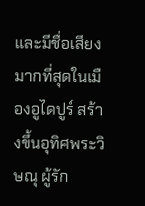และมีชื่อเสียงมากที่สุดในเมืองอูไดปูร์ สร้างขึ้นอุทิศพระวิษณุ ผู้รัก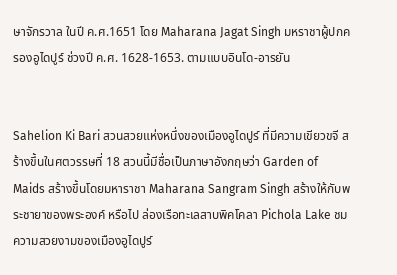ษาจักรวาล ในปี ค.ศ.1651 โดย Maharana Jagat Singh มหราชาผู้ปกครองอูไดปูร์ ช่วงปี ค.ศ. 1628-1653. ตามแบบอินโด-อารยัน


Sahelion Ki Bari สวนสวยแห่งหนึ่งของเมืองอูไดปูร์ ที่มีความเขียวขจี สร้างขึ้นในศตวรรษที่ 18 สวนนี้มีชื่อเป็นภาษาอังกฤษว่า Garden of Maids สร้างขึ้นโดยมหาราชา Maharana Sangram Singh สร้างให้กับพระชายาของพระองค์ หรือไป ล่องเรือทะเลสาบพิคโคลา Pichola Lake ชมความสวยงามของเมืองอูไดปูร์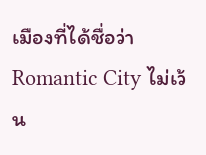เมืองที่ได้ชื่อว่า Romantic City ไม่เว้น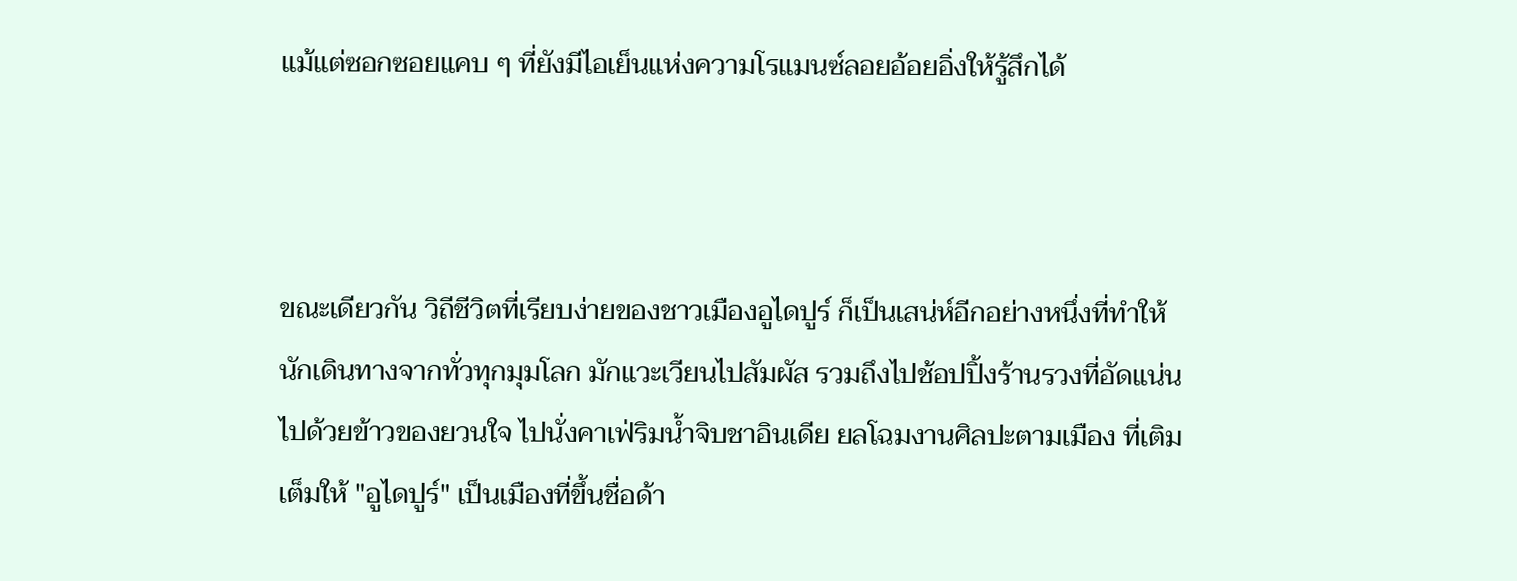แม้แต่ซอกซอยแคบ ๆ ที่ยังมีไอเย็นแห่งความโรแมนซ์ลอยอ้อยอิ่งให้รู้สึกได้



ขณะเดียวกัน วิถีชีวิตที่เรียบง่ายของชาวเมืองอูไดปูร์ ก็เป็นเสน่ห์อีกอย่างหนึ่งที่ทำให้นักเดินทางจากทั่วทุกมุมโลก มักแวะเวียนไปสัมผัส รวมถึงไปช้อปปิ้งร้านรวงที่อัดแน่นไปด้วยข้าวของยวนใจ ไปนั่งคาเฟ่ริมน้ำจิบชาอินเดีย ยลโฉมงานศิลปะตามเมือง ที่เติมเต็มให้ "อูไดปูร์" เป็นเมืองที่ขึ้นชื่อด้า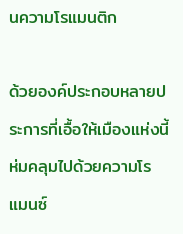นความโรแมนติก

ด้วยองค์ประกอบหลายประการที่เอื้อให้เมืองแห่งนี้ ห่มคลุมไปด้วยความโรแมนซ์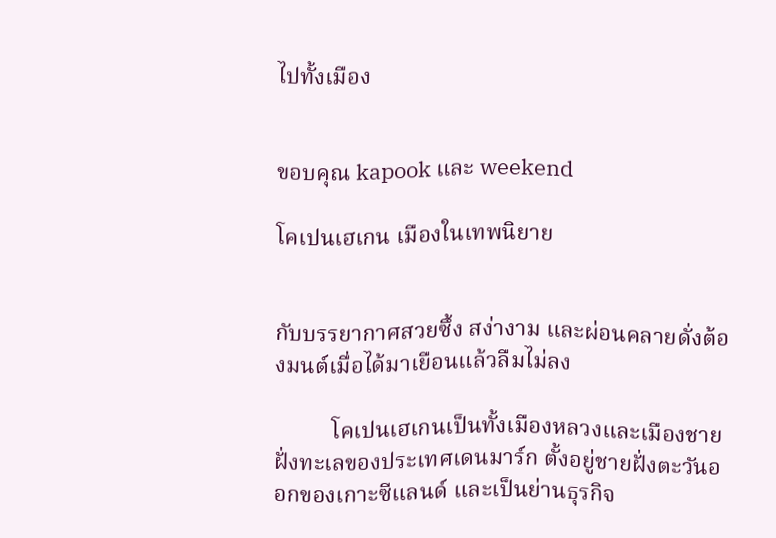ไปทั้งเมือง


ขอบคุณ kapook และ weekend

โคเปนเฮเกน เมืองในเทพนิยาย


กับบรรยากาศสวยซึ้ง สง่างาม และผ่อนคลายดั่งต้องมนต์เมื่อได้มาเยือนแล้วลืมไม่ลง

          โคเปนเฮเกนเป็นทั้งเมืองหลวงและเมืองชายฝั่งทะเลของประเทศเดนมาร์ก ตั้งอยู่ชายฝั่งตะวันออกของเกาะซีแลนด์ และเป็นย่านธุรกิจ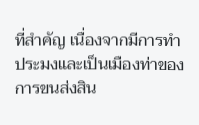ที่สำคัญ เนื่องจากมีการทำประมงและเป็นเมืองท่าของการขนส่งสิน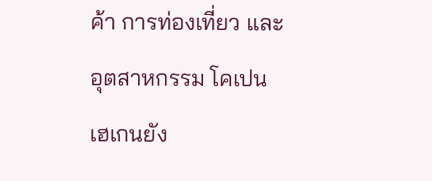ค้า การท่องเที่ยว และอุตสาหกรรม โคเปนเฮเกนยัง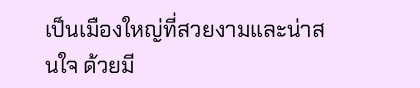เป็นเมืองใหญ่ที่สวยงามและน่าสนใจ ด้วยมี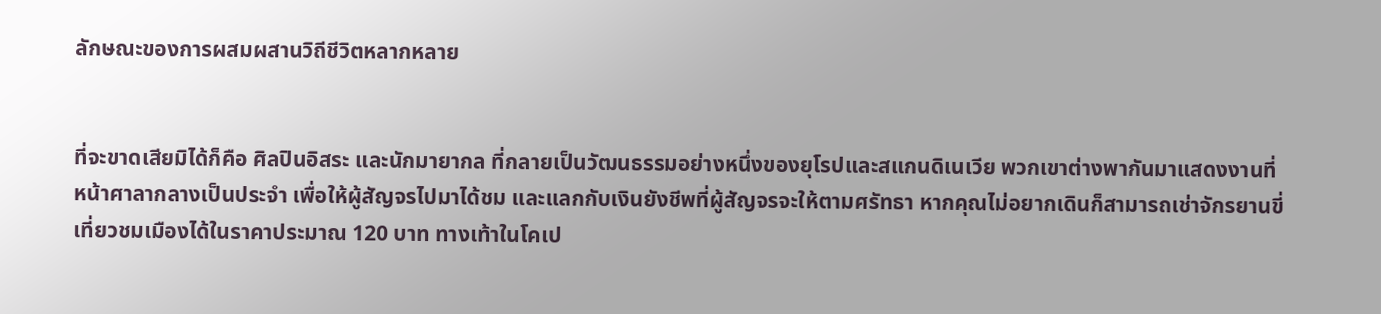ลักษณะของการผสมผสานวิถีชีวิตหลากหลาย


ที่จะขาดเสียมิได้ก็คือ ศิลปินอิสระ และนักมายากล ที่กลายเป็นวัฒนธรรมอย่างหนึ่งของยุโรปและสแกนดิเนเวีย พวกเขาต่างพากันมาแสดงงานที่หน้าศาลากลางเป็นประจำ เพื่อให้ผู้สัญจรไปมาได้ชม และแลกกับเงินยังชีพที่ผู้สัญจรจะให้ตามศรัทธา หากคุณไม่อยากเดินก็สามารถเช่าจักรยานขี่เที่ยวชมเมืองได้ในราคาประมาณ 120 บาท ทางเท้าในโคเป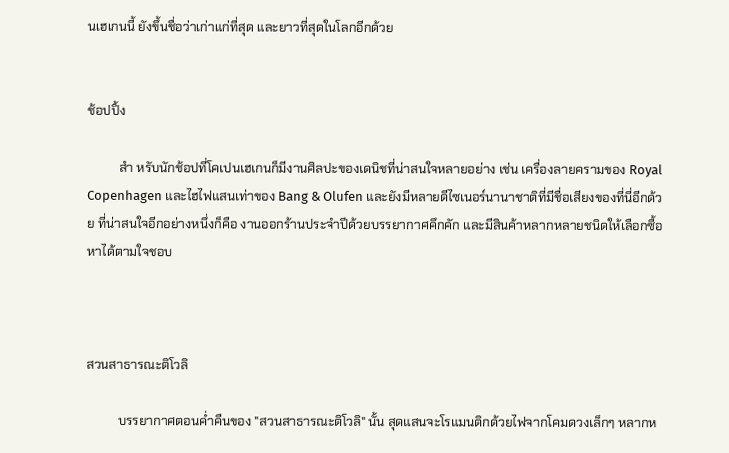นเฮเกนนี้ ยังขึ้นชื่อว่าเก่าแก่ที่สุด และยาวที่สุดในโลกอีกด้วย


ช้อปปิ้ง

          สำ หรับนักช้อปที่โคเปนเฮเกนก็มีงานศิลปะของเดนิชที่น่าสนใจหลายอย่าง เช่น เครื่องลายครามของ Royal Copenhagen และไฮไฟแสนเท่าของ Bang & Olufen และยังมีหลายดีไซเนอร์นานาชาติที่มีชื่อเสียงของที่นี่อีกด้วย ที่น่าสนใจอีกอย่างหนึ่งก็คือ งานออกร้านประจำปีด้วยบรรยากาศคึกคัก และมีสินค้าหลากหลายชนิดให้เลือกซื้อหาได้ตามใจชอบ



สวนสาธารณะติโวลิ

          บรรยากาศตอนค่ำคืนของ "สวนสาธารณะติโวลิ" นั้น สุดแสนจะโรแมนติกด้วยไฟจากโคมดวงเล็กๆ หลากห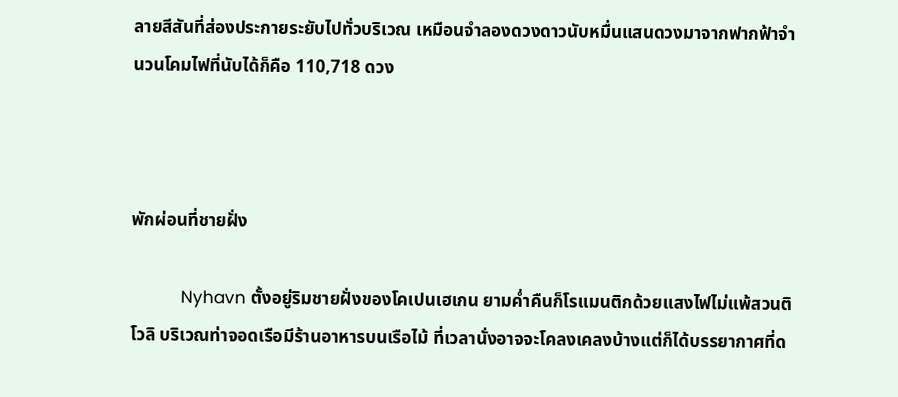ลายสีสันที่ส่องประกายระยับไปทั่วบริเวณ เหมือนจำลองดวงดาวนับหมื่นแสนดวงมาจากฟากฟ้าจำนวนโคมไฟที่นับได้ก็คือ 110,718 ดวง



พักผ่อนที่ชายฝั่ง

          Nyhavn ตั้งอยู่ริมชายฝั่งของโคเปนเฮเกน ยามค่ำคืนก็โรแมนติกด้วยแสงไฟไม่แพ้สวนติโวลิ บริเวณท่าจอดเรือมีร้านอาหารบนเรือไม้ ที่เวลานั่งอาจจะโคลงเคลงบ้างแต่ก็ได้บรรยากาศที่ด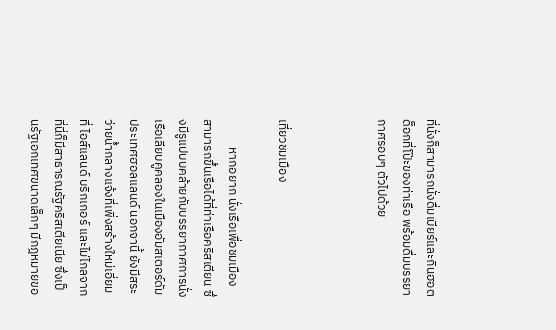ที่นั่งก็สามารถนั่งดื่มเบียร์และกินฮอตด็อกที่โป๊ะของท่าเรือ พร้อมดื่มบรรยากาศรอบๆ ตัวไปด้วย



เที่ยวชมเมือง

          หากอยาก นั่งเรือเพื่อชมเมือง สามารถขึ้นเรือได้ที่ท่าเรือคริสเตียน ซึ่งมีรูแปบบคล้ายกับบรรยากาศการนั่งเรือเลียบคูคลองในเมืองอัมสเตอร์ดัม ประเทศฮอลแลนด์ นอกจานี้ ยังมีสระว่ายน้ำกลางแจ้งที่เพิ่งสร้างใหม่เอี่ยมที่ ไอส์แลนด์ บริกเกอร์ และไม่ไกลจากที่นี่ก็มีสาธารณรัฐคริสเตียเนีย ซึ่งเป็นรัฐเอกเทศขนาดเล็กๆ มีกฎหมายขอ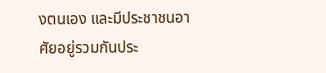งตนเอง และมีประชาชนอาศัยอยู่รวมกันประ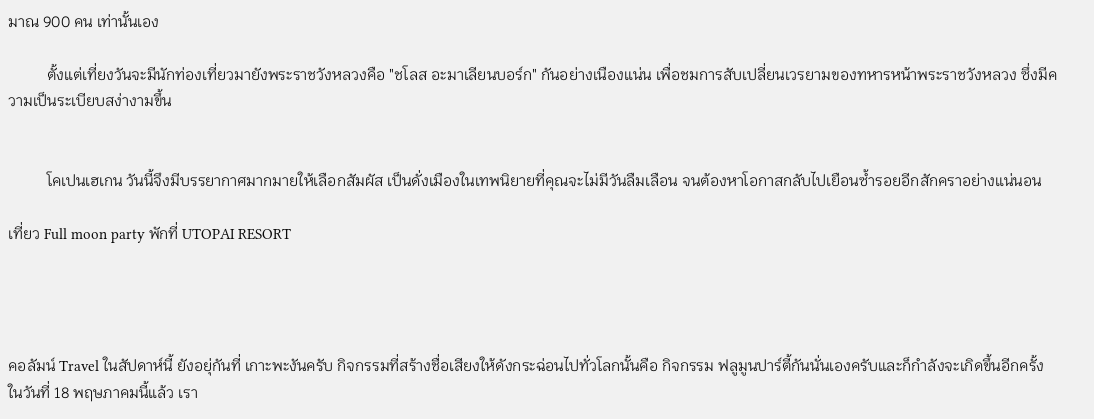มาณ 900 คน เท่านั้นเอง

          ตั้งแต่เที่ยงวันจะมีนักท่องเที่ยวมายังพระราชวังหลวงคือ "ชโลส อะมาเลียนบอร์ก" กันอย่างเนืองแน่น เพื่อชมการสับเปลี่ยนเวรยามของทหารหน้าพระราชวังหลวง ซึ่งมีความเป็นระเบียบสง่างามขึ้น


          โคเปนเฮเกน วันนี้จึงมีบรรยากาศมากมายให้เลือกสัมผัส เป็นดั่งเมืองในเทพนิยายที่คุณจะไม่มีวันลืมเลือน จนต้องหาโอกาสกลับไปเยือนซ้ำรอยอีกสักคราอย่างแน่นอน

เที่ยว Full moon party พักที่ UTOPAI RESORT




คอลัมน์ Travel ในสัปดาห์นี้ ยังอยุ่กันที่ เกาะพะงันครับ กิจกรรมที่สร้างชื่อเสียงให้ดังกระฉ่อนไปทั่วโลกนั้นคือ กิจกรรม ฟลูมูนปาร์ตี้กันนั่นเองครับและก็กำลังจะเกิดขึ้นอีกครั้งในวันที่ 18 พฤษภาคมนี้แล้ว เรา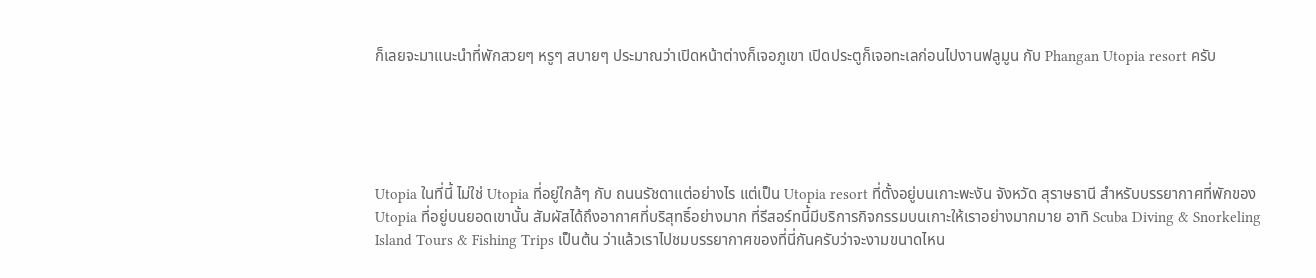ก็เลยจะมาแนะนำที่พักสวยๆ หรูๆ สบายๆ ประมาณว่าเปิดหน้าต่างก็เจอภูเขา เปิดประตูก็เจอทะเลก่อนไปงานฟลูมูน กับ Phangan Utopia resort ครับ





Utopia ในที่นี้ ไม่ใช่ Utopia ที่อยู่ใกล้ๆ กับ ถนนรัชดาแต่อย่างไร แต่เป็น Utopia resort ที่ตั้งอยู่บนเกาะพะงัน จังหวัด สุราษธานี สำหรับบรรยากาศที่พักของ Utopia ที่อยู่บนยอดเขานั้น สัมผัสได้ถึงอากาศที่บริสุทธิ์อย่างมาก ที่รีสอร์ทนี้มีบริการกิจกรรมบนเกาะให้เราอย่างมากมาย อาทิ Scuba Diving & Snorkeling Island Tours & Fishing Trips เป็นต้น ว่าแล้วเราไปชมบรรยากาศของที่นี่กันครับว่าจะงามขนาดไหน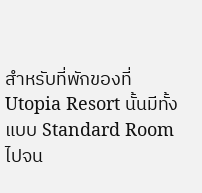สำหรับที่พักของที่ Utopia Resort นั้นมีทั้งแบบ Standard Room ไปจน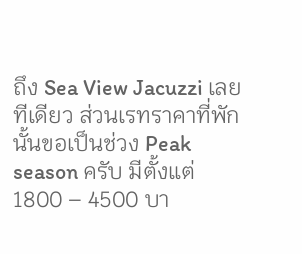ถึง Sea View Jacuzzi เลยทีเดียว ส่วนเรทราคาที่พักนั้นขอเป็นช่วง Peak season ครับ มีตั้งแต่ 1800 – 4500 บา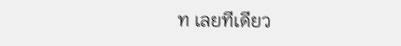ท เลยทีเดียว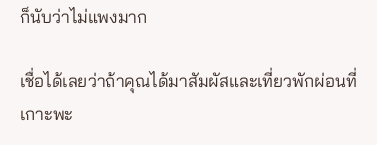ก็นับว่าไม่แพงมาก

เชื่อได้เลยว่าถ้าคุณได้มาสัมผัสและเที่ยวพักผ่อนที่เกาะพะ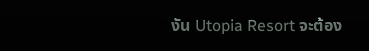งัน Utopia Resort จะต้อง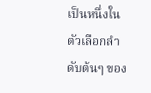เป็นหนึ่งในตัวเลือกลำดับต้นๆ ของ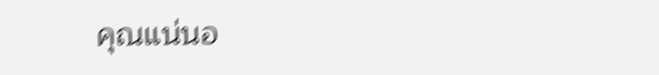คุณแน่นอ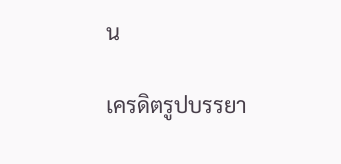น

เครดิตรูปบรรยา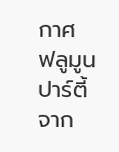กาศ ฟลูมูนปาร์ตี้จาก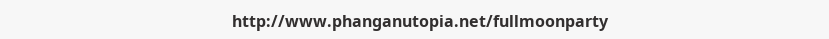http://www.phanganutopia.net/fullmoonparty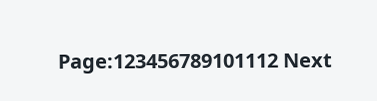Page:123456789101112 Next